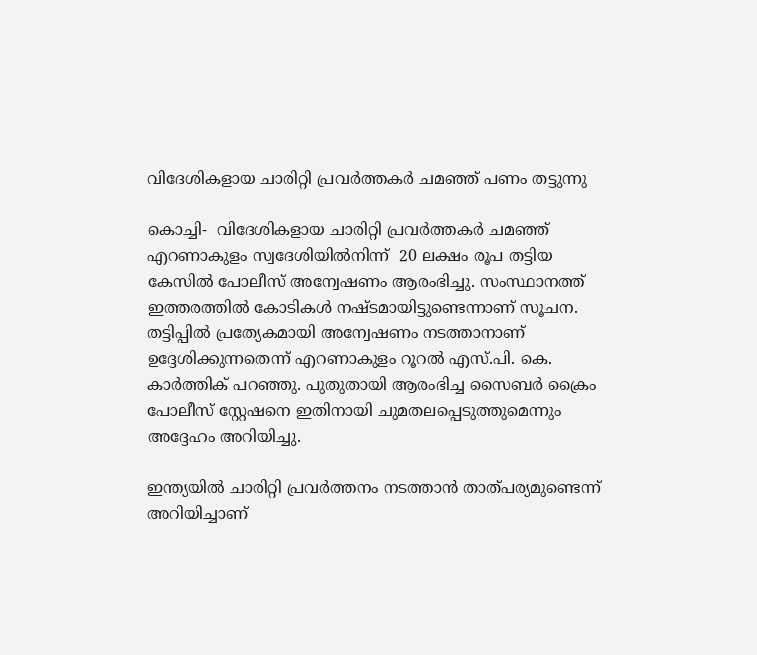വിദേശികളായ ചാരിറ്റി പ്രവർത്തകർ ചമഞ്ഞ് പണം തട്ടുന്നു

കൊച്ചി-  വിദേശികളായ ചാരിറ്റി പ്രവർത്തകർ ചമഞ്ഞ് എറണാകുളം സ്വദേശിയിൽനിന്ന്  20 ലക്ഷം രൂപ തട്ടിയ കേസില്‍ പോലീസ് അന്വേഷണം ആരംഭിച്ചു. സംസ്ഥാനത്ത് ഇത്തരത്തില്‍ കോടികള്‍ നഷ്ടമായിട്ടുണ്ടെന്നാണ് സൂചന.  തട്ടിപ്പിൽ പ്രത്യേകമായി അന്വേഷണം നടത്താനാണ് ഉദ്ദേശിക്കുന്നതെന്ന് എറണാകുളം റൂറൽ എസ്.പി. കെ. കാർത്തിക് പറഞ്ഞു. പുതുതായി ആരംഭിച്ച സൈബർ ക്രൈം പോലീസ് സ്റ്റേഷനെ ഇതിനായി ചുമതലപ്പെടുത്തുമെന്നും അദ്ദേഹം അറിയിച്ചു.

ഇന്ത്യയിൽ ചാരിറ്റി പ്രവർത്തനം നടത്താൻ താത്‌പര്യമുണ്ടെന്ന് അറിയിച്ചാണ്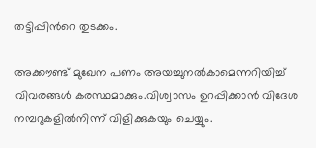തട്ടിപ്പിന്‍റെ തുടക്കം.

അക്കൗണ്ട് മുഖേന പണം അയച്ചുനൽകാമെന്നറിയിച്ച് വിവരങ്ങൾ കരസ്ഥമാക്കും.വിശ്വാസം ഉറപ്പിക്കാന്‍ വിദേശ നമ്പറുകളില്‍നിന്ന് വിളിക്കുകയും ചെയ്യും.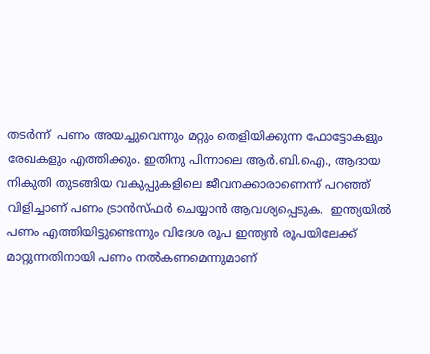തടർന്ന്  പണം അയച്ചുവെന്നും മറ്റും തെളിയിക്കുന്ന ഫോട്ടോകളും രേഖകളും എത്തിക്കും. ഇതിനു പിന്നാലെ ആർ.ബി.ഐ., ആദായ നികുതി തുടങ്ങിയ വകുപ്പുകളിലെ ജീവനക്കാരാണെന്ന് പറഞ്ഞ് വിളിച്ചാണ് പണം ട്രാന്‍സ്ഫർ ചെയ്യാന്‍ ആവശ്യപ്പെടുക.  ഇന്ത്യയിൽ പണം എത്തിയിട്ടുണ്ടെന്നും വിദേശ രൂപ ഇന്ത്യൻ രൂപയിലേക്ക് മാറ്റുന്നതിനായി പണം നൽകണമെന്നുമാണ്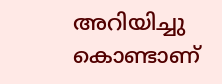അറിയിച്ചു കൊണ്ടാണ്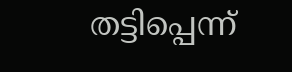തട്ടിപ്പെന്ന്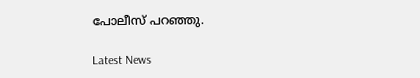പോലീസ് പറഞ്ഞു.

Latest News